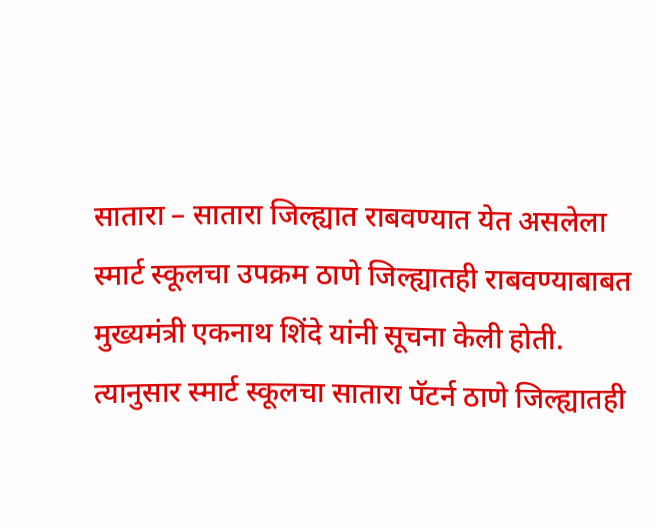सातारा – सातारा जिल्ह्यात राबवण्यात येत असलेला स्मार्ट स्कूलचा उपक्रम ठाणे जिल्ह्यातही राबवण्याबाबत मुख्यमंत्री एकनाथ शिंदे यांनी सूचना केली होती. त्यानुसार स्मार्ट स्कूलचा सातारा पॅटर्न ठाणे जिल्ह्यातही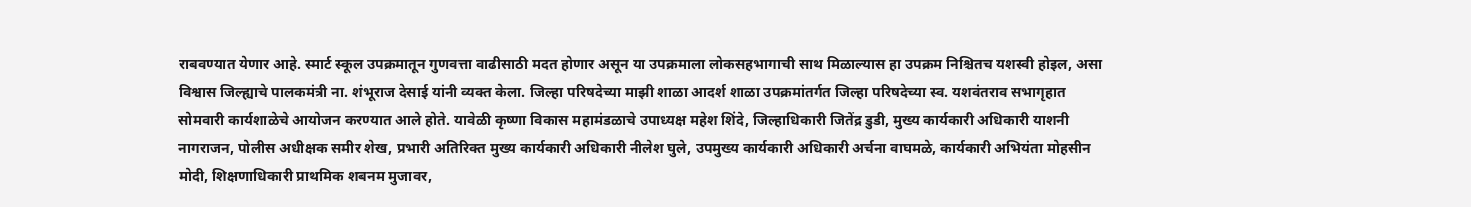राबवण्यात येणार आहे. स्मार्ट स्कूल उपक्रमातून गुणवत्ता वाढीसाठी मदत होणार असून या उपक्रमाला लोकसहभागाची साथ मिळाल्यास हा उपक्रम निश्चितच यशस्वी होइल, असा विश्वास जिल्ह्याचे पालकमंत्री ना. शंभूराज देसाई यांनी व्यक्त केला. जिल्हा परिषदेच्या माझी शाळा आदर्श शाळा उपक्रमांतर्गत जिल्हा परिषदेच्या स्व. यशवंतराव सभागृहात सोमवारी कार्यशाळेचे आयोजन करण्यात आले होते. यावेळी कृष्णा विकास महामंडळाचे उपाध्यक्ष महेश शिंदे, जिल्हाधिकारी जितेंद्र डुडी, मुख्य कार्यकारी अधिकारी याशनी नागराजन, पोलीस अधीक्षक समीर शेख, प्रभारी अतिरिक्त मुख्य कार्यकारी अधिकारी नीलेश घुले, उपमुख्य कार्यकारी अधिकारी अर्चना वाघमळे, कार्यकारी अभियंता मोहसीन मोदी, शिक्षणाधिकारी प्राथमिक शबनम मुजावर,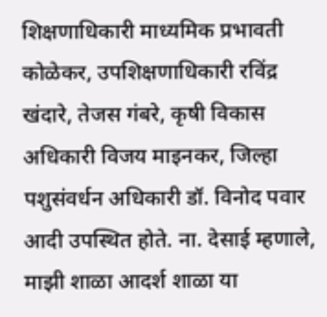शिक्षणाधिकारी माध्यमिक प्रभावती कोळेकर, उपशिक्षणाधिकारी रविंद्र खंदारे, तेजस गंबरे, कृषी विकास अधिकारी विजय माइनकर, जिल्हा पशुसंवर्धन अधिकारी डॉ. विनोद पवार आदी उपस्थित होते. ना. देसाई म्हणाले, माझी शाळा आदर्श शाळा या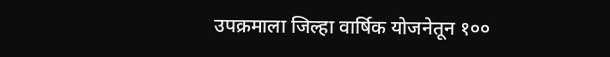उपक्रमाला जिल्हा वार्षिक योजनेतून १००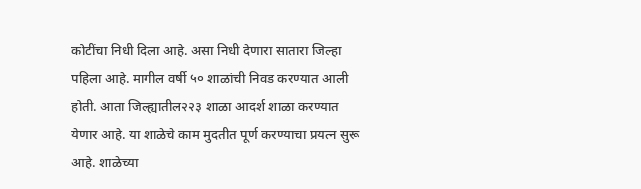कोटींचा निधी दिला आहे. असा निधी देणारा सातारा जिल्हा पहिला आहे. मागील वर्षी ५० शाळांची निवड करण्यात आली होती. आता जिल्ह्यातील२२३ शाळा आदर्श शाळा करण्यात येणार आहे. या शाळेचे काम मुदतीत पूर्ण करण्याचा प्रयत्न सुरू आहे. शाळेच्या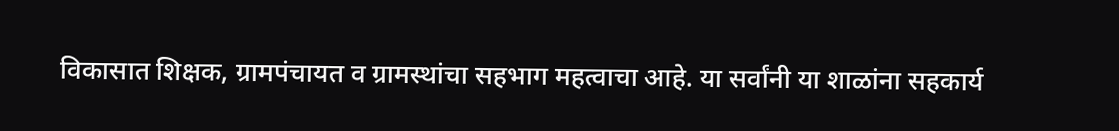विकासात शिक्षक, ग्रामपंचायत व ग्रामस्थांचा सहभाग महत्वाचा आहे. या सर्वांनी या शाळांना सहकार्य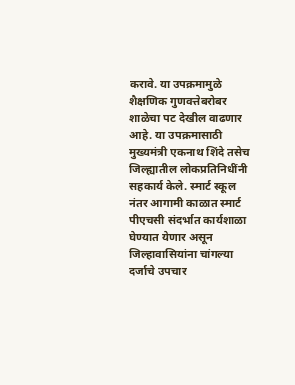करावे. या उपक्रमामुळे शैक्षणिक गुणवत्तेबरोबर शाळेचा पट देखील वाढणार आहे. या उपक्रमासाठी मुख्यमंत्री एकनाथ शिंदे तसेच जिल्ह्यातील लोकप्रतिनिधींनी सहकार्य केले. स्मार्ट स्कूल नंतर आगामी काळात स्मार्ट पीएचसी संदर्भात कार्यशाळा घेण्यात येणार असून जिल्हावासियांना चांगल्या दर्जाचे उपचार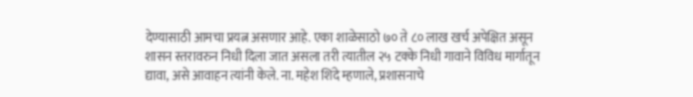देण्यासाठी आमचा प्रयत्न असणार आहे. एका शाळेसाठो ७० ते ८० लाख खर्च अपेक्षित असून शासन स्तरावरुन निधी दिला जात असला तरी त्यातील २५ टक्के निधी गावाने विविध मार्गातून द्यावा, असे आवाहन त्यांनी केले. ना. महेश शिंदे म्हणाले, प्रशासनाचे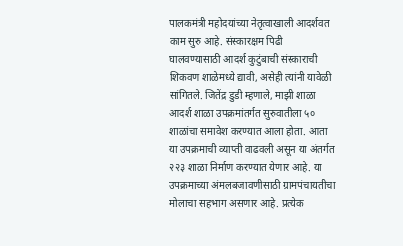पालकमंत्री महोदयांच्या नेतृत्वाखाली आदर्शवत काम सुरु आहे. संस्कारक्षम पिढी घालवण्यासाठी आदर्श कुटुंबाची संस्काराची शिकवण शाळेमध्ये द्यावी, असेही त्यांनी यावेळी सांगितले. जितेंद्र डुडी म्हणाले, माझी शाळा आदर्श शाळा उपक्रमांतर्गत सुरुवातीला ५० शाळांचा समावेश करण्यात आला होता. आता या उपक्रमाची व्याप्ती वाढवली असून या अंतर्गत २२३ शाळा निर्माण करण्यात येणार आहे. या उपक्रमाच्या अंमलबजावणीसाठी ग्रामपंचायतीचा मोलाचा सहभाग असणार आहे. प्रत्येक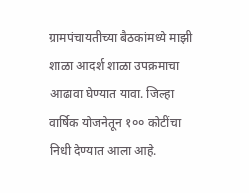ग्रामपंचायतीच्या बैठकांमध्ये माझी शाळा आदर्श शाळा उपक्रमाचा आढावा घेण्यात यावा. जिल्हा वार्षिक योजनेतून १०० कोटींचा निधी देण्यात आला आहे.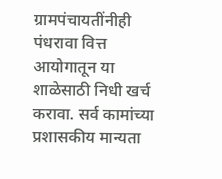ग्रामपंचायतींनीही पंधरावा वित्त आयोगातून या शाळेसाठी निधी खर्च करावा. सर्व कामांच्या प्रशासकीय मान्यता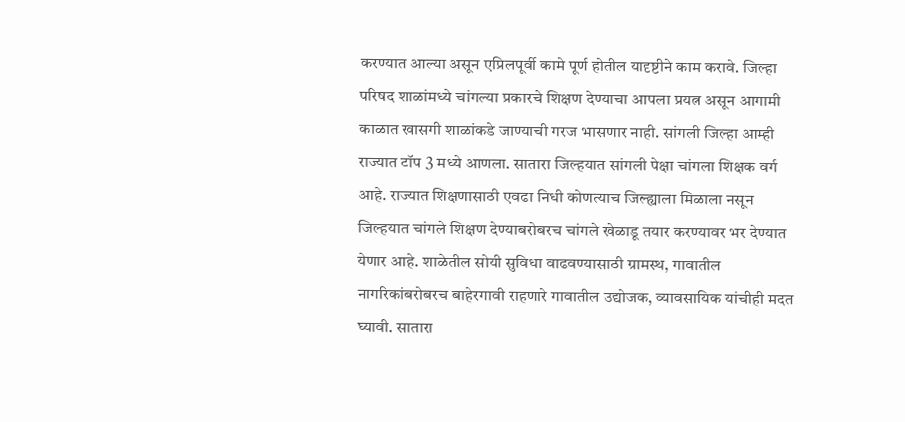करण्यात आल्या असून एप्रिलपूर्वी कामे पूर्ण होतील यादृष्टीने काम करावे. जिल्हा परिषद शाळांमध्ये चांगल्या प्रकारचे शिक्षण देण्याचा आपला प्रयत्न असून आगामी काळात खासगी शाळांकडे जाण्याची गरज भासणार नाही. सांगली जिल्हा आम्ही राज्यात टॉप 3 मध्ये आणला. सातारा जिल्हयात सांगली पेक्षा चांगला शिक्षक वर्ग आहे. राज्यात शिक्षणासाठी एवढा निधी कोणत्याच जिल्ह्याला मिळाला नसून जिल्हयात चांगले शिक्षण देण्याबरोबरच चांगले खेळाडू तयार करण्यावर भर देण्यात येणार आहे. शाळेतील सोयी सुविधा वाढवण्यासाठी ग्रामस्थ, गावातील नागरिकांबरोबरच बाहेरगावी राहणारे गावातील उद्योजक, व्यावसायिक यांचीही मदत घ्यावी. सातारा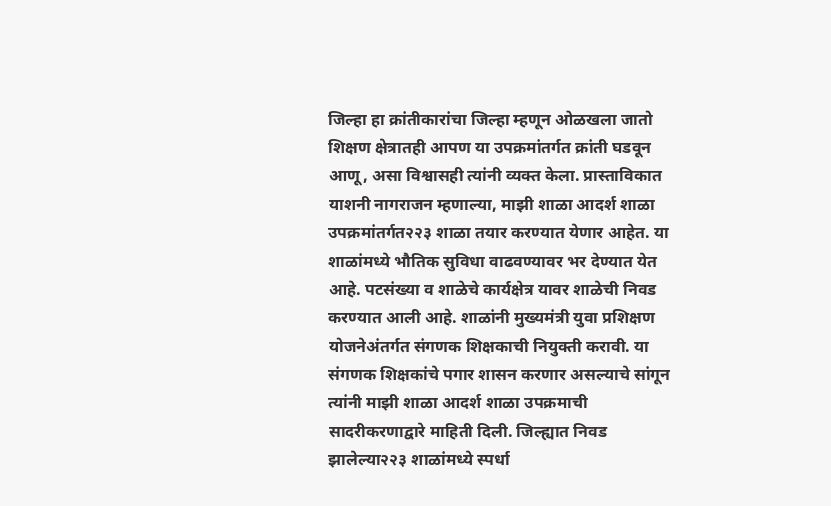जिल्हा हा क्रांतीकारांचा जिल्हा म्हणून ओळखला जातो शिक्षण क्षेत्रातही आपण या उपक्रमांतर्गत क्रांती घडवून आणू, असा विश्वासही त्यांनी व्यक्त केला. प्रास्ताविकात याशनी नागराजन म्हणाल्या, माझी शाळा आदर्श शाळा उपक्रमांतर्गत२२३ शाळा तयार करण्यात येणार आहेत. या शाळांमध्ये भौतिक सुविधा वाढवण्यावर भर देण्यात येत आहे. पटसंख्या व शाळेचे कार्यक्षेत्र यावर शाळेची निवड करण्यात आली आहे. शाळांनी मुख्यमंत्री युवा प्रशिक्षण योजनेअंतर्गत संगणक शिक्षकाची नियुक्ती करावी. या संगणक शिक्षकांचे पगार शासन करणार असल्याचे सांगून त्यांनी माझी शाळा आदर्श शाळा उपक्रमाची सादरीकरणाद्वारे माहिती दिली. जिल्ह्यात निवड झालेल्या२२३ शाळांमध्ये स्पर्धा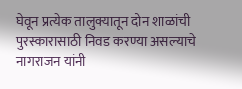घेवून प्रत्येक तालुक्यातून दोन शाळांची पुरस्कारासाठी निवड करण्या असल्याचे नागराजन यांनी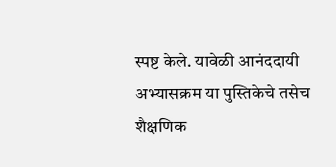स्पष्ट केले. यावेळी आनंददायी अभ्यासक्रम या पुस्तिकेचे तसेच शैक्षणिक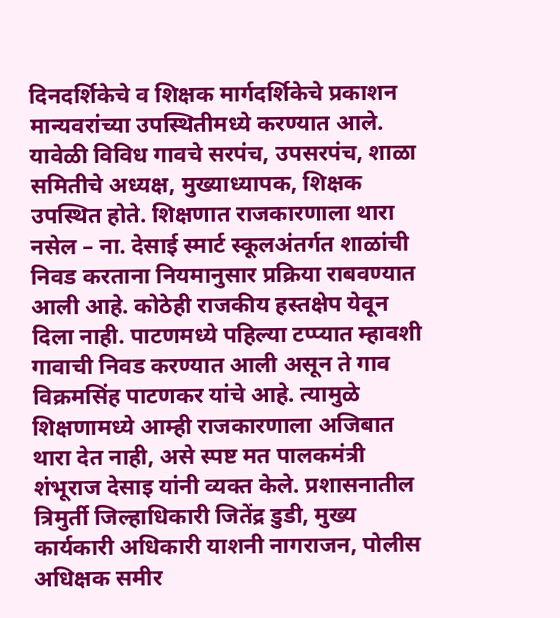दिनदर्शिकेचे व शिक्षक मार्गदर्शिकेचे प्रकाशन मान्यवरांच्या उपस्थितीमध्ये करण्यात आले. यावेळी विविध गावचे सरपंच, उपसरपंच, शाळा समितीचे अध्यक्ष, मुख्याध्यापक, शिक्षक उपस्थित होते. शिक्षणात राजकारणाला थारा नसेल – ना. देसाई स्मार्ट स्कूलअंतर्गत शाळांची निवड करताना नियमानुसार प्रक्रिया राबवण्यात आली आहे. कोठेही राजकीय हस्तक्षेप येवून दिला नाही. पाटणमध्ये पहिल्या टप्प्यात म्हावशी गावाची निवड करण्यात आली असून ते गाव विक्रमसिंह पाटणकर यांचे आहे. त्यामुळे शिक्षणामध्ये आम्ही राजकारणाला अजिबात थारा देत नाही, असे स्पष्ट मत पालकमंत्री शंभूराज देसाइ यांनी व्यक्त केले. प्रशासनातील त्रिमुर्ती जिल्हाधिकारी जितेंद्र डुडी, मुख्य कार्यकारी अधिकारी याशनी नागराजन, पोलीस अधिक्षक समीर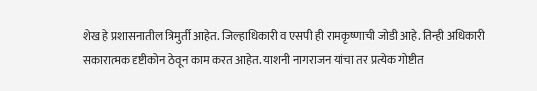शेख हे प्रशासनातील त्रिमुर्ती आहेत. जिल्हाधिकारी व एसपी ही रामकृष्णाची जोडी आहे. तिन्ही अधिकारी सकारात्मक दृष्टीकोन ठेवून काम करत आहेत. याशनी नागराजन यांचा तर प्रत्येक गोष्टीत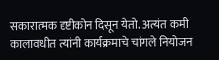सकारात्मक दृष्टीकोन दिसून येतो. अत्यंत कमी कालावधीत त्यांनी कार्यक्रमाचे चांगले नियोजन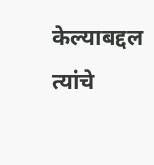केल्याबद्दल त्यांचे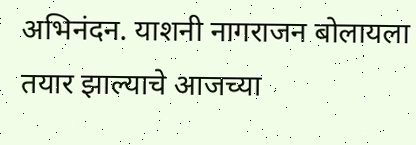अभिनंदन. याशनी नागराजन बोलायला तयार झाल्याचे आजच्या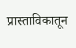प्रास्ताविकातून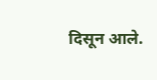दिसून आले.